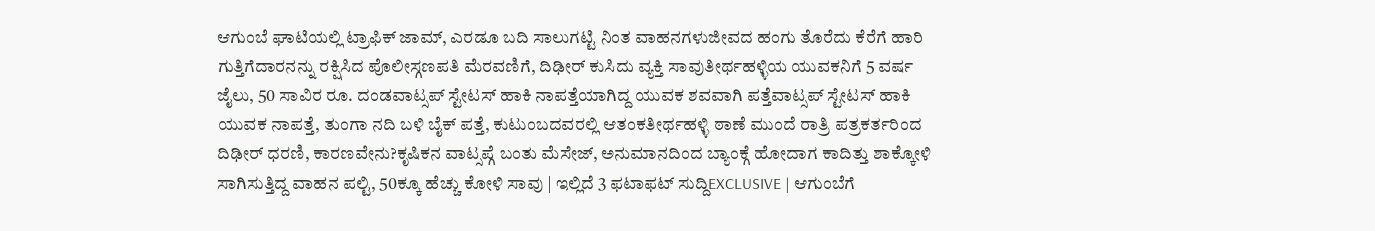ಆಗುಂಬೆ ಘಾಟಿಯಲ್ಲಿ ಟ್ರಾಫಿಕ್ ಜಾಮ್, ಎರಡೂ ಬದಿ ಸಾಲುಗಟ್ಟಿ ನಿಂತ ವಾಹನಗಳುಜೀವದ ಹಂಗು ತೊರೆದು ಕೆರೆಗೆ ಹಾರಿ ಗುತ್ತಿಗೆದಾರನನ್ನು ರಕ್ಷಿಸಿದ ಪೊಲೀಸ್ಗಣಪತಿ ಮೆರವಣಿಗೆ, ದಿಢೀರ್ ಕುಸಿದು ವ್ಯಕ್ತಿ ಸಾವುತೀರ್ಥಹಳ್ಳಿಯ ಯುವಕನಿಗೆ 5 ವರ್ಷ ಜೈಲು, 50 ಸಾವಿರ ರೂ. ದಂಡವಾಟ್ಸಪ್ ಸ್ಟೇಟಸ್ ಹಾಕಿ ನಾಪತ್ತೆಯಾಗಿದ್ದ ಯುವಕ ಶವವಾಗಿ ಪತ್ತೆವಾಟ್ಸಪ್ ಸ್ಟೇಟಸ್ ಹಾಕಿ ಯುವಕ ನಾಪತ್ತೆ, ತುಂಗಾ ನದಿ ಬಳಿ ಬೈಕ್ ಪತ್ತೆ, ಕುಟುಂಬದವರಲ್ಲಿ ಆತಂಕತೀರ್ಥಹಳ್ಳಿ ಠಾಣೆ ಮುಂದೆ ರಾತ್ರಿ ಪತ್ರಕರ್ತರಿಂದ ದಿಢೀರ್ ಧರಣಿ, ಕಾರಣವೇನು?ಕೃಷಿಕನ ವಾಟ್ಸಪ್ಗೆ ಬಂತು ಮೆಸೇಜ್, ಅನುಮಾನದಿಂದ ಬ್ಯಾಂಕ್ಗೆ ಹೋದಾಗ ಕಾದಿತ್ತು ಶಾಕ್ಕೋಳಿ ಸಾಗಿಸುತ್ತಿದ್ದ ವಾಹನ ಪಲ್ಟಿ, 50ಕ್ಕೂ ಹೆಚ್ಚು ಕೋಳಿ ಸಾವು | ಇಲ್ಲಿದೆ 3 ಫಟಾಫಟ್ ಸುದ್ದಿEXCLUSIVE | ಆಗುಂಬೆಗೆ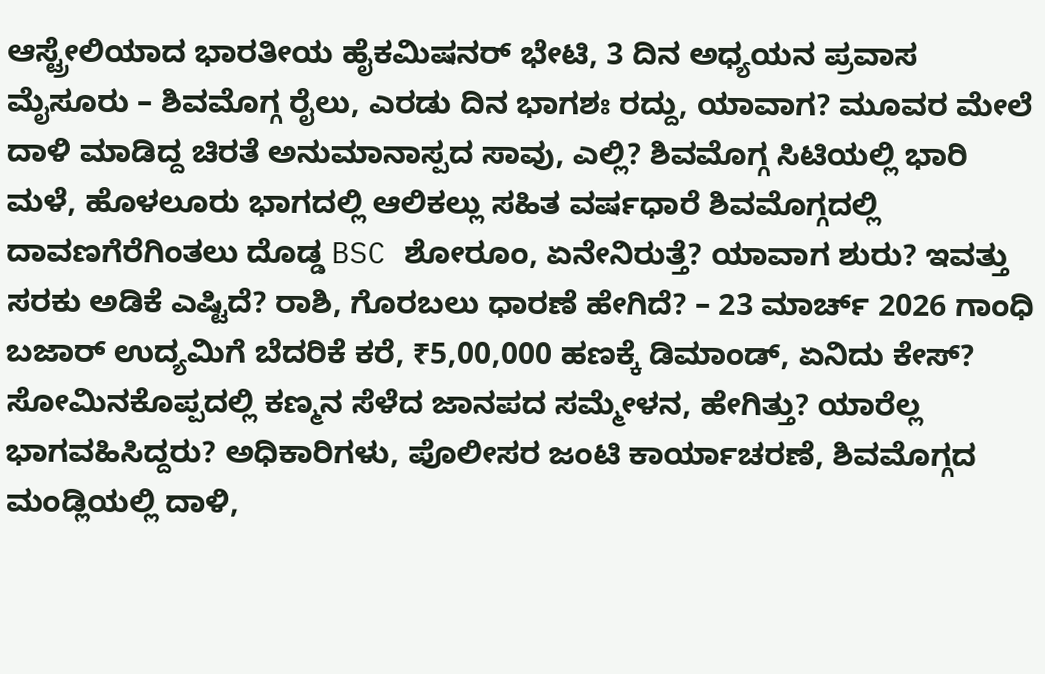ಆಸ್ಟ್ರೇಲಿಯಾದ ಭಾರತೀಯ ಹೈಕಮಿಷನರ್ ಭೇಟಿ, 3 ದಿನ ಅಧ್ಯಯನ ಪ್ರವಾಸ ಮೈಸೂರು – ಶಿವಮೊಗ್ಗ ರೈಲು, ಎರಡು ದಿನ ಭಾಗಶಃ ರದ್ದು, ಯಾವಾಗ? ಮೂವರ ಮೇಲೆ ದಾಳಿ ಮಾಡಿದ್ದ ಚಿರತೆ ಅನುಮಾನಾಸ್ಪದ ಸಾವು, ಎಲ್ಲಿ? ಶಿವಮೊಗ್ಗ ಸಿಟಿಯಲ್ಲಿ ಭಾರಿ ಮಳೆ, ಹೊಳಲೂರು ಭಾಗದಲ್ಲಿ ಆಲಿಕಲ್ಲು ಸಹಿತ ವರ್ಷಧಾರೆ ಶಿವಮೊಗ್ಗದಲ್ಲಿ ದಾವಣಗೆರೆಗಿಂತಲು ದೊಡ್ಡ BSC ಶೋರೂಂ, ಏನೇನಿರುತ್ತೆ? ಯಾವಾಗ ಶುರು? ಇವತ್ತು ಸರಕು ಅಡಿಕೆ ಎಷ್ಟಿದೆ? ರಾಶಿ, ಗೊರಬಲು ಧಾರಣೆ ಹೇಗಿದೆ? – 23 ಮಾರ್ಚ್ 2026 ಗಾಂಧಿ ಬಜಾರ್ ಉದ್ಯಮಿಗೆ ಬೆದರಿಕೆ ಕರೆ, ₹5,00,000 ಹಣಕ್ಕೆ ಡಿಮಾಂಡ್, ಏನಿದು ಕೇಸ್? ಸೋಮಿನಕೊಪ್ಪದಲ್ಲಿ ಕಣ್ಮನ ಸೆಳೆದ ಜಾನಪದ ಸಮ್ಮೇಳನ, ಹೇಗಿತ್ತು? ಯಾರೆಲ್ಲ ಭಾಗವಹಿಸಿದ್ದರು? ಅಧಿಕಾರಿಗಳು, ಪೊಲೀಸರ ಜಂಟಿ ಕಾರ್ಯಾಚರಣೆ, ಶಿವಮೊಗ್ಗದ ಮಂಡ್ಲಿಯಲ್ಲಿ ದಾಳಿ,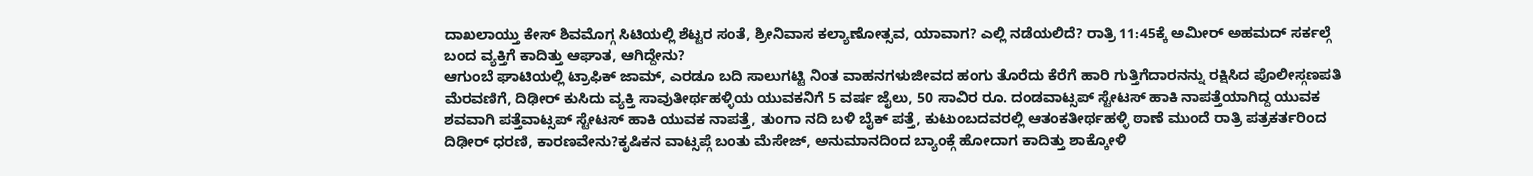ದಾಖಲಾಯ್ತು ಕೇಸ್ ಶಿವಮೊಗ್ಗ ಸಿಟಿಯಲ್ಲಿ ಶೆಟ್ಟರ ಸಂತೆ, ಶ್ರೀನಿವಾಸ ಕಲ್ಯಾಣೋತ್ಸವ, ಯಾವಾಗ? ಎಲ್ಲಿ ನಡೆಯಲಿದೆ? ರಾತ್ರಿ 11:45ಕ್ಕೆ ಅಮೀರ್ ಅಹಮದ್ ಸರ್ಕಲ್ಗೆ ಬಂದ ವ್ಯಕ್ತಿಗೆ ಕಾದಿತ್ತು ಆಘಾತ, ಆಗಿದ್ದೇನು?
ಆಗುಂಬೆ ಘಾಟಿಯಲ್ಲಿ ಟ್ರಾಫಿಕ್ ಜಾಮ್, ಎರಡೂ ಬದಿ ಸಾಲುಗಟ್ಟಿ ನಿಂತ ವಾಹನಗಳುಜೀವದ ಹಂಗು ತೊರೆದು ಕೆರೆಗೆ ಹಾರಿ ಗುತ್ತಿಗೆದಾರನನ್ನು ರಕ್ಷಿಸಿದ ಪೊಲೀಸ್ಗಣಪತಿ ಮೆರವಣಿಗೆ, ದಿಢೀರ್ ಕುಸಿದು ವ್ಯಕ್ತಿ ಸಾವುತೀರ್ಥಹಳ್ಳಿಯ ಯುವಕನಿಗೆ 5 ವರ್ಷ ಜೈಲು, 50 ಸಾವಿರ ರೂ. ದಂಡವಾಟ್ಸಪ್ ಸ್ಟೇಟಸ್ ಹಾಕಿ ನಾಪತ್ತೆಯಾಗಿದ್ದ ಯುವಕ ಶವವಾಗಿ ಪತ್ತೆವಾಟ್ಸಪ್ ಸ್ಟೇಟಸ್ ಹಾಕಿ ಯುವಕ ನಾಪತ್ತೆ, ತುಂಗಾ ನದಿ ಬಳಿ ಬೈಕ್ ಪತ್ತೆ, ಕುಟುಂಬದವರಲ್ಲಿ ಆತಂಕತೀರ್ಥಹಳ್ಳಿ ಠಾಣೆ ಮುಂದೆ ರಾತ್ರಿ ಪತ್ರಕರ್ತರಿಂದ ದಿಢೀರ್ ಧರಣಿ, ಕಾರಣವೇನು?ಕೃಷಿಕನ ವಾಟ್ಸಪ್ಗೆ ಬಂತು ಮೆಸೇಜ್, ಅನುಮಾನದಿಂದ ಬ್ಯಾಂಕ್ಗೆ ಹೋದಾಗ ಕಾದಿತ್ತು ಶಾಕ್ಕೋಳಿ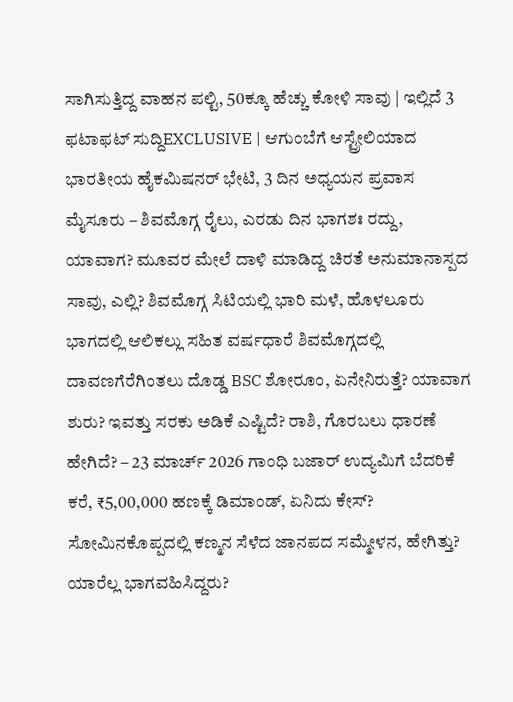ಸಾಗಿಸುತ್ತಿದ್ದ ವಾಹನ ಪಲ್ಟಿ, 50ಕ್ಕೂ ಹೆಚ್ಚು ಕೋಳಿ ಸಾವು | ಇಲ್ಲಿದೆ 3 ಫಟಾಫಟ್ ಸುದ್ದಿEXCLUSIVE | ಆಗುಂಬೆಗೆ ಆಸ್ಟ್ರೇಲಿಯಾದ ಭಾರತೀಯ ಹೈಕಮಿಷನರ್ ಭೇಟಿ, 3 ದಿನ ಅಧ್ಯಯನ ಪ್ರವಾಸ ಮೈಸೂರು – ಶಿವಮೊಗ್ಗ ರೈಲು, ಎರಡು ದಿನ ಭಾಗಶಃ ರದ್ದು, ಯಾವಾಗ? ಮೂವರ ಮೇಲೆ ದಾಳಿ ಮಾಡಿದ್ದ ಚಿರತೆ ಅನುಮಾನಾಸ್ಪದ ಸಾವು, ಎಲ್ಲಿ? ಶಿವಮೊಗ್ಗ ಸಿಟಿಯಲ್ಲಿ ಭಾರಿ ಮಳೆ, ಹೊಳಲೂರು ಭಾಗದಲ್ಲಿ ಆಲಿಕಲ್ಲು ಸಹಿತ ವರ್ಷಧಾರೆ ಶಿವಮೊಗ್ಗದಲ್ಲಿ ದಾವಣಗೆರೆಗಿಂತಲು ದೊಡ್ಡ BSC ಶೋರೂಂ, ಏನೇನಿರುತ್ತೆ? ಯಾವಾಗ ಶುರು? ಇವತ್ತು ಸರಕು ಅಡಿಕೆ ಎಷ್ಟಿದೆ? ರಾಶಿ, ಗೊರಬಲು ಧಾರಣೆ ಹೇಗಿದೆ? – 23 ಮಾರ್ಚ್ 2026 ಗಾಂಧಿ ಬಜಾರ್ ಉದ್ಯಮಿಗೆ ಬೆದರಿಕೆ ಕರೆ, ₹5,00,000 ಹಣಕ್ಕೆ ಡಿಮಾಂಡ್, ಏನಿದು ಕೇಸ್? ಸೋಮಿನಕೊಪ್ಪದಲ್ಲಿ ಕಣ್ಮನ ಸೆಳೆದ ಜಾನಪದ ಸಮ್ಮೇಳನ, ಹೇಗಿತ್ತು? ಯಾರೆಲ್ಲ ಭಾಗವಹಿಸಿದ್ದರು?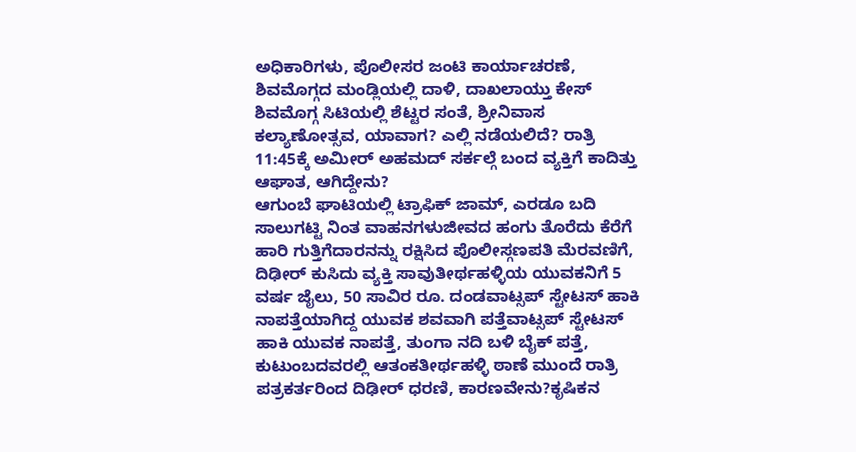ಅಧಿಕಾರಿಗಳು, ಪೊಲೀಸರ ಜಂಟಿ ಕಾರ್ಯಾಚರಣೆ, ಶಿವಮೊಗ್ಗದ ಮಂಡ್ಲಿಯಲ್ಲಿ ದಾಳಿ, ದಾಖಲಾಯ್ತು ಕೇಸ್ ಶಿವಮೊಗ್ಗ ಸಿಟಿಯಲ್ಲಿ ಶೆಟ್ಟರ ಸಂತೆ, ಶ್ರೀನಿವಾಸ ಕಲ್ಯಾಣೋತ್ಸವ, ಯಾವಾಗ? ಎಲ್ಲಿ ನಡೆಯಲಿದೆ? ರಾತ್ರಿ 11:45ಕ್ಕೆ ಅಮೀರ್ ಅಹಮದ್ ಸರ್ಕಲ್ಗೆ ಬಂದ ವ್ಯಕ್ತಿಗೆ ಕಾದಿತ್ತು ಆಘಾತ, ಆಗಿದ್ದೇನು?
ಆಗುಂಬೆ ಘಾಟಿಯಲ್ಲಿ ಟ್ರಾಫಿಕ್ ಜಾಮ್, ಎರಡೂ ಬದಿ ಸಾಲುಗಟ್ಟಿ ನಿಂತ ವಾಹನಗಳುಜೀವದ ಹಂಗು ತೊರೆದು ಕೆರೆಗೆ ಹಾರಿ ಗುತ್ತಿಗೆದಾರನನ್ನು ರಕ್ಷಿಸಿದ ಪೊಲೀಸ್ಗಣಪತಿ ಮೆರವಣಿಗೆ, ದಿಢೀರ್ ಕುಸಿದು ವ್ಯಕ್ತಿ ಸಾವುತೀರ್ಥಹಳ್ಳಿಯ ಯುವಕನಿಗೆ 5 ವರ್ಷ ಜೈಲು, 50 ಸಾವಿರ ರೂ. ದಂಡವಾಟ್ಸಪ್ ಸ್ಟೇಟಸ್ ಹಾಕಿ ನಾಪತ್ತೆಯಾಗಿದ್ದ ಯುವಕ ಶವವಾಗಿ ಪತ್ತೆವಾಟ್ಸಪ್ ಸ್ಟೇಟಸ್ ಹಾಕಿ ಯುವಕ ನಾಪತ್ತೆ, ತುಂಗಾ ನದಿ ಬಳಿ ಬೈಕ್ ಪತ್ತೆ, ಕುಟುಂಬದವರಲ್ಲಿ ಆತಂಕತೀರ್ಥಹಳ್ಳಿ ಠಾಣೆ ಮುಂದೆ ರಾತ್ರಿ ಪತ್ರಕರ್ತರಿಂದ ದಿಢೀರ್ ಧರಣಿ, ಕಾರಣವೇನು?ಕೃಷಿಕನ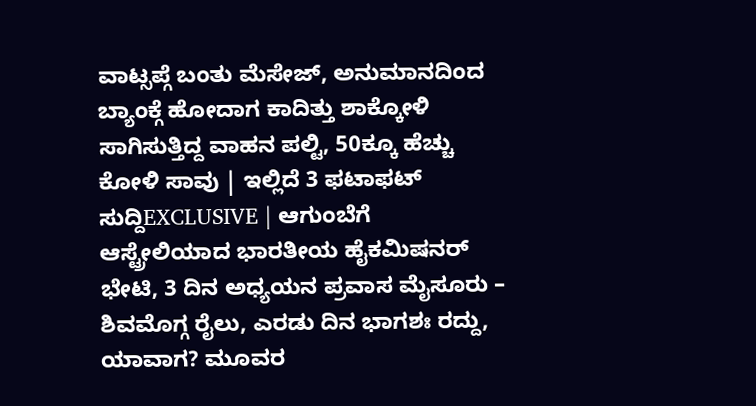ವಾಟ್ಸಪ್ಗೆ ಬಂತು ಮೆಸೇಜ್, ಅನುಮಾನದಿಂದ ಬ್ಯಾಂಕ್ಗೆ ಹೋದಾಗ ಕಾದಿತ್ತು ಶಾಕ್ಕೋಳಿ ಸಾಗಿಸುತ್ತಿದ್ದ ವಾಹನ ಪಲ್ಟಿ, 50ಕ್ಕೂ ಹೆಚ್ಚು ಕೋಳಿ ಸಾವು | ಇಲ್ಲಿದೆ 3 ಫಟಾಫಟ್ ಸುದ್ದಿEXCLUSIVE | ಆಗುಂಬೆಗೆ ಆಸ್ಟ್ರೇಲಿಯಾದ ಭಾರತೀಯ ಹೈಕಮಿಷನರ್ ಭೇಟಿ, 3 ದಿನ ಅಧ್ಯಯನ ಪ್ರವಾಸ ಮೈಸೂರು – ಶಿವಮೊಗ್ಗ ರೈಲು, ಎರಡು ದಿನ ಭಾಗಶಃ ರದ್ದು, ಯಾವಾಗ? ಮೂವರ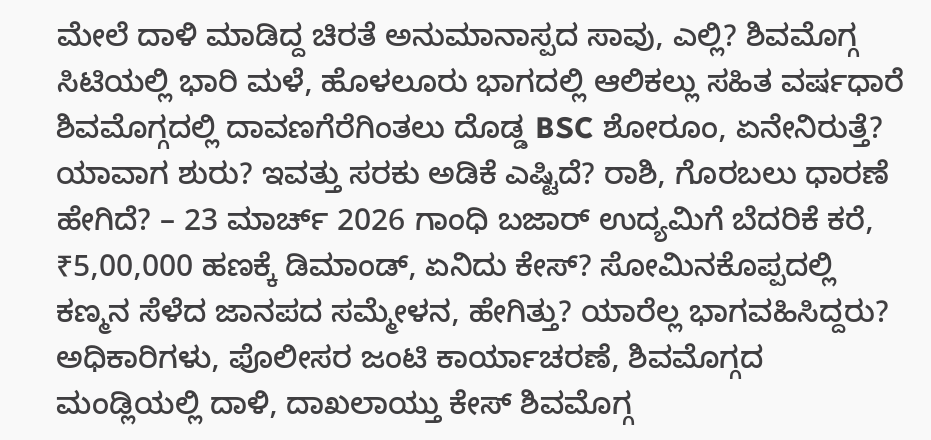ಮೇಲೆ ದಾಳಿ ಮಾಡಿದ್ದ ಚಿರತೆ ಅನುಮಾನಾಸ್ಪದ ಸಾವು, ಎಲ್ಲಿ? ಶಿವಮೊಗ್ಗ ಸಿಟಿಯಲ್ಲಿ ಭಾರಿ ಮಳೆ, ಹೊಳಲೂರು ಭಾಗದಲ್ಲಿ ಆಲಿಕಲ್ಲು ಸಹಿತ ವರ್ಷಧಾರೆ ಶಿವಮೊಗ್ಗದಲ್ಲಿ ದಾವಣಗೆರೆಗಿಂತಲು ದೊಡ್ಡ BSC ಶೋರೂಂ, ಏನೇನಿರುತ್ತೆ? ಯಾವಾಗ ಶುರು? ಇವತ್ತು ಸರಕು ಅಡಿಕೆ ಎಷ್ಟಿದೆ? ರಾಶಿ, ಗೊರಬಲು ಧಾರಣೆ ಹೇಗಿದೆ? – 23 ಮಾರ್ಚ್ 2026 ಗಾಂಧಿ ಬಜಾರ್ ಉದ್ಯಮಿಗೆ ಬೆದರಿಕೆ ಕರೆ, ₹5,00,000 ಹಣಕ್ಕೆ ಡಿಮಾಂಡ್, ಏನಿದು ಕೇಸ್? ಸೋಮಿನಕೊಪ್ಪದಲ್ಲಿ ಕಣ್ಮನ ಸೆಳೆದ ಜಾನಪದ ಸಮ್ಮೇಳನ, ಹೇಗಿತ್ತು? ಯಾರೆಲ್ಲ ಭಾಗವಹಿಸಿದ್ದರು? ಅಧಿಕಾರಿಗಳು, ಪೊಲೀಸರ ಜಂಟಿ ಕಾರ್ಯಾಚರಣೆ, ಶಿವಮೊಗ್ಗದ ಮಂಡ್ಲಿಯಲ್ಲಿ ದಾಳಿ, ದಾಖಲಾಯ್ತು ಕೇಸ್ ಶಿವಮೊಗ್ಗ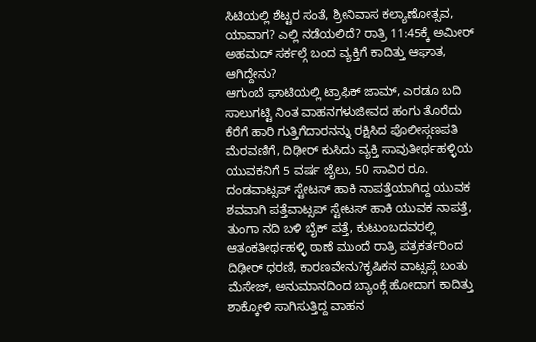ಸಿಟಿಯಲ್ಲಿ ಶೆಟ್ಟರ ಸಂತೆ, ಶ್ರೀನಿವಾಸ ಕಲ್ಯಾಣೋತ್ಸವ, ಯಾವಾಗ? ಎಲ್ಲಿ ನಡೆಯಲಿದೆ? ರಾತ್ರಿ 11:45ಕ್ಕೆ ಅಮೀರ್ ಅಹಮದ್ ಸರ್ಕಲ್ಗೆ ಬಂದ ವ್ಯಕ್ತಿಗೆ ಕಾದಿತ್ತು ಆಘಾತ, ಆಗಿದ್ದೇನು?
ಆಗುಂಬೆ ಘಾಟಿಯಲ್ಲಿ ಟ್ರಾಫಿಕ್ ಜಾಮ್, ಎರಡೂ ಬದಿ ಸಾಲುಗಟ್ಟಿ ನಿಂತ ವಾಹನಗಳುಜೀವದ ಹಂಗು ತೊರೆದು ಕೆರೆಗೆ ಹಾರಿ ಗುತ್ತಿಗೆದಾರನನ್ನು ರಕ್ಷಿಸಿದ ಪೊಲೀಸ್ಗಣಪತಿ ಮೆರವಣಿಗೆ, ದಿಢೀರ್ ಕುಸಿದು ವ್ಯಕ್ತಿ ಸಾವುತೀರ್ಥಹಳ್ಳಿಯ ಯುವಕನಿಗೆ 5 ವರ್ಷ ಜೈಲು, 50 ಸಾವಿರ ರೂ. ದಂಡವಾಟ್ಸಪ್ ಸ್ಟೇಟಸ್ ಹಾಕಿ ನಾಪತ್ತೆಯಾಗಿದ್ದ ಯುವಕ ಶವವಾಗಿ ಪತ್ತೆವಾಟ್ಸಪ್ ಸ್ಟೇಟಸ್ ಹಾಕಿ ಯುವಕ ನಾಪತ್ತೆ, ತುಂಗಾ ನದಿ ಬಳಿ ಬೈಕ್ ಪತ್ತೆ, ಕುಟುಂಬದವರಲ್ಲಿ ಆತಂಕತೀರ್ಥಹಳ್ಳಿ ಠಾಣೆ ಮುಂದೆ ರಾತ್ರಿ ಪತ್ರಕರ್ತರಿಂದ ದಿಢೀರ್ ಧರಣಿ, ಕಾರಣವೇನು?ಕೃಷಿಕನ ವಾಟ್ಸಪ್ಗೆ ಬಂತು ಮೆಸೇಜ್, ಅನುಮಾನದಿಂದ ಬ್ಯಾಂಕ್ಗೆ ಹೋದಾಗ ಕಾದಿತ್ತು ಶಾಕ್ಕೋಳಿ ಸಾಗಿಸುತ್ತಿದ್ದ ವಾಹನ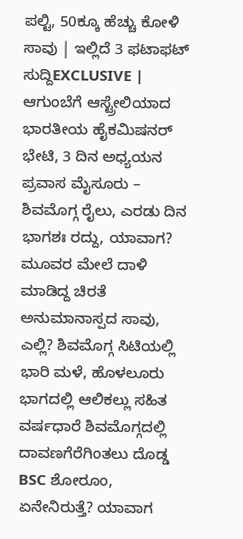ಪಲ್ಟಿ, 50ಕ್ಕೂ ಹೆಚ್ಚು ಕೋಳಿ ಸಾವು | ಇಲ್ಲಿದೆ 3 ಫಟಾಫಟ್ ಸುದ್ದಿEXCLUSIVE | ಆಗುಂಬೆಗೆ ಆಸ್ಟ್ರೇಲಿಯಾದ ಭಾರತೀಯ ಹೈಕಮಿಷನರ್ ಭೇಟಿ, 3 ದಿನ ಅಧ್ಯಯನ ಪ್ರವಾಸ ಮೈಸೂರು – ಶಿವಮೊಗ್ಗ ರೈಲು, ಎರಡು ದಿನ ಭಾಗಶಃ ರದ್ದು, ಯಾವಾಗ? ಮೂವರ ಮೇಲೆ ದಾಳಿ ಮಾಡಿದ್ದ ಚಿರತೆ ಅನುಮಾನಾಸ್ಪದ ಸಾವು, ಎಲ್ಲಿ? ಶಿವಮೊಗ್ಗ ಸಿಟಿಯಲ್ಲಿ ಭಾರಿ ಮಳೆ, ಹೊಳಲೂರು ಭಾಗದಲ್ಲಿ ಆಲಿಕಲ್ಲು ಸಹಿತ ವರ್ಷಧಾರೆ ಶಿವಮೊಗ್ಗದಲ್ಲಿ ದಾವಣಗೆರೆಗಿಂತಲು ದೊಡ್ಡ BSC ಶೋರೂಂ, ಏನೇನಿರುತ್ತೆ? ಯಾವಾಗ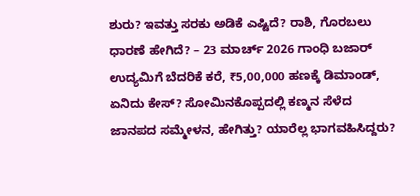ಶುರು? ಇವತ್ತು ಸರಕು ಅಡಿಕೆ ಎಷ್ಟಿದೆ? ರಾಶಿ, ಗೊರಬಲು ಧಾರಣೆ ಹೇಗಿದೆ? – 23 ಮಾರ್ಚ್ 2026 ಗಾಂಧಿ ಬಜಾರ್ ಉದ್ಯಮಿಗೆ ಬೆದರಿಕೆ ಕರೆ, ₹5,00,000 ಹಣಕ್ಕೆ ಡಿಮಾಂಡ್, ಏನಿದು ಕೇಸ್? ಸೋಮಿನಕೊಪ್ಪದಲ್ಲಿ ಕಣ್ಮನ ಸೆಳೆದ ಜಾನಪದ ಸಮ್ಮೇಳನ, ಹೇಗಿತ್ತು? ಯಾರೆಲ್ಲ ಭಾಗವಹಿಸಿದ್ದರು?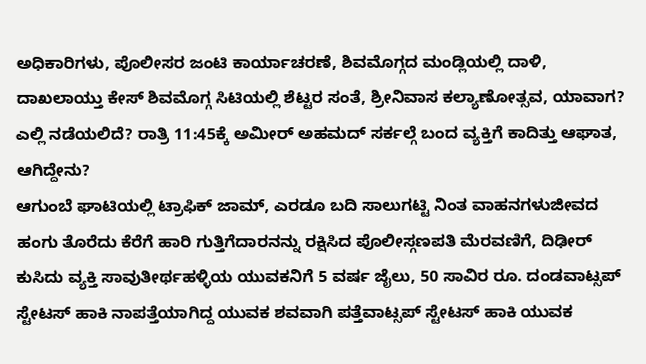ಅಧಿಕಾರಿಗಳು, ಪೊಲೀಸರ ಜಂಟಿ ಕಾರ್ಯಾಚರಣೆ, ಶಿವಮೊಗ್ಗದ ಮಂಡ್ಲಿಯಲ್ಲಿ ದಾಳಿ, ದಾಖಲಾಯ್ತು ಕೇಸ್ ಶಿವಮೊಗ್ಗ ಸಿಟಿಯಲ್ಲಿ ಶೆಟ್ಟರ ಸಂತೆ, ಶ್ರೀನಿವಾಸ ಕಲ್ಯಾಣೋತ್ಸವ, ಯಾವಾಗ? ಎಲ್ಲಿ ನಡೆಯಲಿದೆ? ರಾತ್ರಿ 11:45ಕ್ಕೆ ಅಮೀರ್ ಅಹಮದ್ ಸರ್ಕಲ್ಗೆ ಬಂದ ವ್ಯಕ್ತಿಗೆ ಕಾದಿತ್ತು ಆಘಾತ, ಆಗಿದ್ದೇನು?
ಆಗುಂಬೆ ಘಾಟಿಯಲ್ಲಿ ಟ್ರಾಫಿಕ್ ಜಾಮ್, ಎರಡೂ ಬದಿ ಸಾಲುಗಟ್ಟಿ ನಿಂತ ವಾಹನಗಳುಜೀವದ ಹಂಗು ತೊರೆದು ಕೆರೆಗೆ ಹಾರಿ ಗುತ್ತಿಗೆದಾರನನ್ನು ರಕ್ಷಿಸಿದ ಪೊಲೀಸ್ಗಣಪತಿ ಮೆರವಣಿಗೆ, ದಿಢೀರ್ ಕುಸಿದು ವ್ಯಕ್ತಿ ಸಾವುತೀರ್ಥಹಳ್ಳಿಯ ಯುವಕನಿಗೆ 5 ವರ್ಷ ಜೈಲು, 50 ಸಾವಿರ ರೂ. ದಂಡವಾಟ್ಸಪ್ ಸ್ಟೇಟಸ್ ಹಾಕಿ ನಾಪತ್ತೆಯಾಗಿದ್ದ ಯುವಕ ಶವವಾಗಿ ಪತ್ತೆವಾಟ್ಸಪ್ ಸ್ಟೇಟಸ್ ಹಾಕಿ ಯುವಕ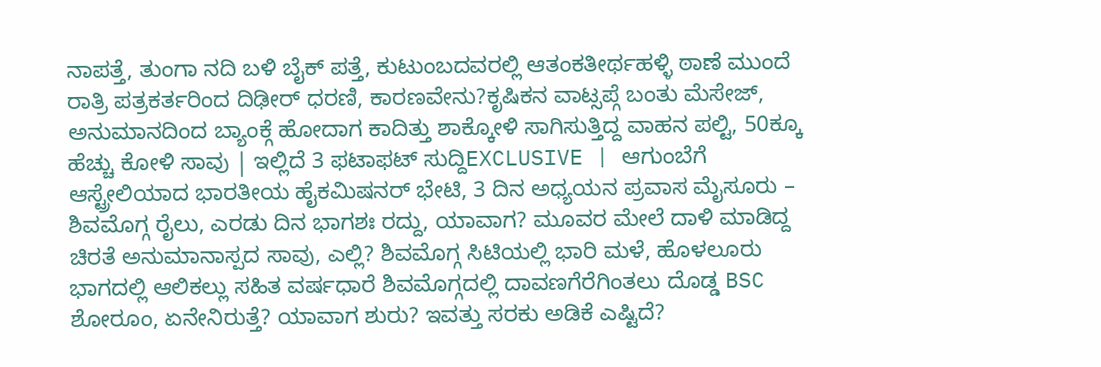ನಾಪತ್ತೆ, ತುಂಗಾ ನದಿ ಬಳಿ ಬೈಕ್ ಪತ್ತೆ, ಕುಟುಂಬದವರಲ್ಲಿ ಆತಂಕತೀರ್ಥಹಳ್ಳಿ ಠಾಣೆ ಮುಂದೆ ರಾತ್ರಿ ಪತ್ರಕರ್ತರಿಂದ ದಿಢೀರ್ ಧರಣಿ, ಕಾರಣವೇನು?ಕೃಷಿಕನ ವಾಟ್ಸಪ್ಗೆ ಬಂತು ಮೆಸೇಜ್, ಅನುಮಾನದಿಂದ ಬ್ಯಾಂಕ್ಗೆ ಹೋದಾಗ ಕಾದಿತ್ತು ಶಾಕ್ಕೋಳಿ ಸಾಗಿಸುತ್ತಿದ್ದ ವಾಹನ ಪಲ್ಟಿ, 50ಕ್ಕೂ ಹೆಚ್ಚು ಕೋಳಿ ಸಾವು | ಇಲ್ಲಿದೆ 3 ಫಟಾಫಟ್ ಸುದ್ದಿEXCLUSIVE | ಆಗುಂಬೆಗೆ ಆಸ್ಟ್ರೇಲಿಯಾದ ಭಾರತೀಯ ಹೈಕಮಿಷನರ್ ಭೇಟಿ, 3 ದಿನ ಅಧ್ಯಯನ ಪ್ರವಾಸ ಮೈಸೂರು – ಶಿವಮೊಗ್ಗ ರೈಲು, ಎರಡು ದಿನ ಭಾಗಶಃ ರದ್ದು, ಯಾವಾಗ? ಮೂವರ ಮೇಲೆ ದಾಳಿ ಮಾಡಿದ್ದ ಚಿರತೆ ಅನುಮಾನಾಸ್ಪದ ಸಾವು, ಎಲ್ಲಿ? ಶಿವಮೊಗ್ಗ ಸಿಟಿಯಲ್ಲಿ ಭಾರಿ ಮಳೆ, ಹೊಳಲೂರು ಭಾಗದಲ್ಲಿ ಆಲಿಕಲ್ಲು ಸಹಿತ ವರ್ಷಧಾರೆ ಶಿವಮೊಗ್ಗದಲ್ಲಿ ದಾವಣಗೆರೆಗಿಂತಲು ದೊಡ್ಡ BSC ಶೋರೂಂ, ಏನೇನಿರುತ್ತೆ? ಯಾವಾಗ ಶುರು? ಇವತ್ತು ಸರಕು ಅಡಿಕೆ ಎಷ್ಟಿದೆ?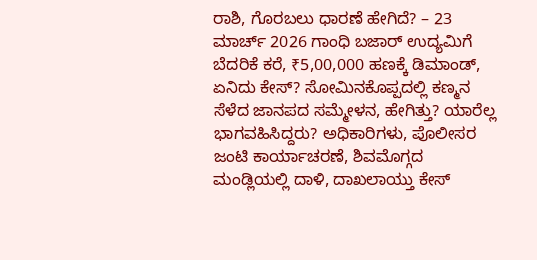ರಾಶಿ, ಗೊರಬಲು ಧಾರಣೆ ಹೇಗಿದೆ? – 23 ಮಾರ್ಚ್ 2026 ಗಾಂಧಿ ಬಜಾರ್ ಉದ್ಯಮಿಗೆ ಬೆದರಿಕೆ ಕರೆ, ₹5,00,000 ಹಣಕ್ಕೆ ಡಿಮಾಂಡ್, ಏನಿದು ಕೇಸ್? ಸೋಮಿನಕೊಪ್ಪದಲ್ಲಿ ಕಣ್ಮನ ಸೆಳೆದ ಜಾನಪದ ಸಮ್ಮೇಳನ, ಹೇಗಿತ್ತು? ಯಾರೆಲ್ಲ ಭಾಗವಹಿಸಿದ್ದರು? ಅಧಿಕಾರಿಗಳು, ಪೊಲೀಸರ ಜಂಟಿ ಕಾರ್ಯಾಚರಣೆ, ಶಿವಮೊಗ್ಗದ ಮಂಡ್ಲಿಯಲ್ಲಿ ದಾಳಿ, ದಾಖಲಾಯ್ತು ಕೇಸ್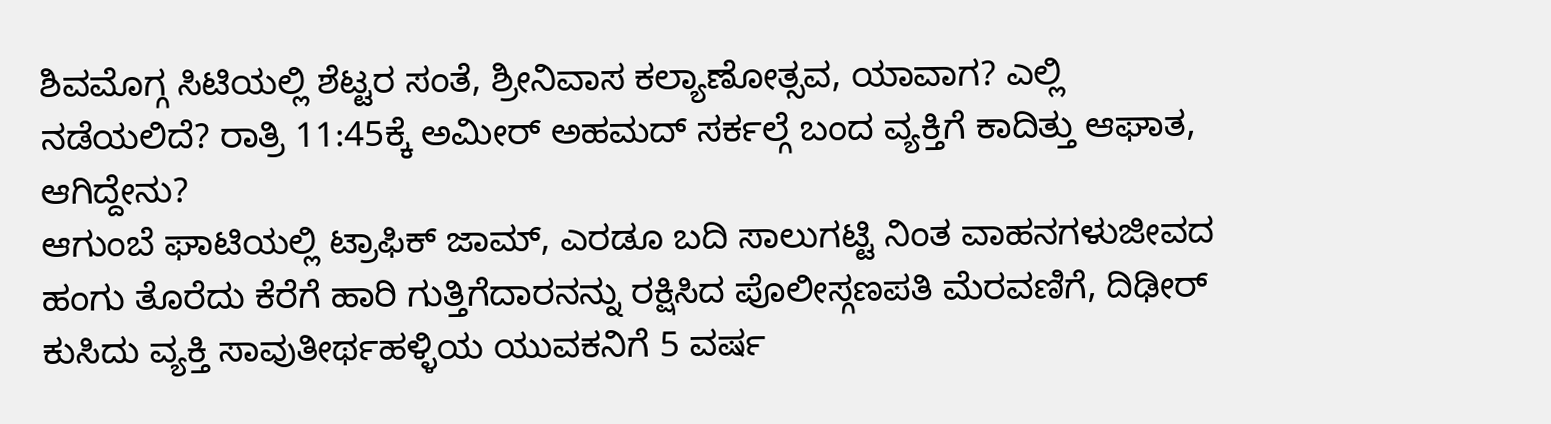ಶಿವಮೊಗ್ಗ ಸಿಟಿಯಲ್ಲಿ ಶೆಟ್ಟರ ಸಂತೆ, ಶ್ರೀನಿವಾಸ ಕಲ್ಯಾಣೋತ್ಸವ, ಯಾವಾಗ? ಎಲ್ಲಿ ನಡೆಯಲಿದೆ? ರಾತ್ರಿ 11:45ಕ್ಕೆ ಅಮೀರ್ ಅಹಮದ್ ಸರ್ಕಲ್ಗೆ ಬಂದ ವ್ಯಕ್ತಿಗೆ ಕಾದಿತ್ತು ಆಘಾತ, ಆಗಿದ್ದೇನು?
ಆಗುಂಬೆ ಘಾಟಿಯಲ್ಲಿ ಟ್ರಾಫಿಕ್ ಜಾಮ್, ಎರಡೂ ಬದಿ ಸಾಲುಗಟ್ಟಿ ನಿಂತ ವಾಹನಗಳುಜೀವದ ಹಂಗು ತೊರೆದು ಕೆರೆಗೆ ಹಾರಿ ಗುತ್ತಿಗೆದಾರನನ್ನು ರಕ್ಷಿಸಿದ ಪೊಲೀಸ್ಗಣಪತಿ ಮೆರವಣಿಗೆ, ದಿಢೀರ್ ಕುಸಿದು ವ್ಯಕ್ತಿ ಸಾವುತೀರ್ಥಹಳ್ಳಿಯ ಯುವಕನಿಗೆ 5 ವರ್ಷ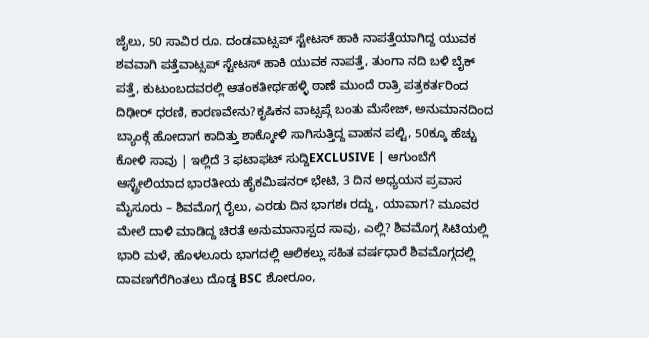ಜೈಲು, 50 ಸಾವಿರ ರೂ. ದಂಡವಾಟ್ಸಪ್ ಸ್ಟೇಟಸ್ ಹಾಕಿ ನಾಪತ್ತೆಯಾಗಿದ್ದ ಯುವಕ ಶವವಾಗಿ ಪತ್ತೆವಾಟ್ಸಪ್ ಸ್ಟೇಟಸ್ ಹಾಕಿ ಯುವಕ ನಾಪತ್ತೆ, ತುಂಗಾ ನದಿ ಬಳಿ ಬೈಕ್ ಪತ್ತೆ, ಕುಟುಂಬದವರಲ್ಲಿ ಆತಂಕತೀರ್ಥಹಳ್ಳಿ ಠಾಣೆ ಮುಂದೆ ರಾತ್ರಿ ಪತ್ರಕರ್ತರಿಂದ ದಿಢೀರ್ ಧರಣಿ, ಕಾರಣವೇನು?ಕೃಷಿಕನ ವಾಟ್ಸಪ್ಗೆ ಬಂತು ಮೆಸೇಜ್, ಅನುಮಾನದಿಂದ ಬ್ಯಾಂಕ್ಗೆ ಹೋದಾಗ ಕಾದಿತ್ತು ಶಾಕ್ಕೋಳಿ ಸಾಗಿಸುತ್ತಿದ್ದ ವಾಹನ ಪಲ್ಟಿ, 50ಕ್ಕೂ ಹೆಚ್ಚು ಕೋಳಿ ಸಾವು | ಇಲ್ಲಿದೆ 3 ಫಟಾಫಟ್ ಸುದ್ದಿEXCLUSIVE | ಆಗುಂಬೆಗೆ ಆಸ್ಟ್ರೇಲಿಯಾದ ಭಾರತೀಯ ಹೈಕಮಿಷನರ್ ಭೇಟಿ, 3 ದಿನ ಅಧ್ಯಯನ ಪ್ರವಾಸ ಮೈಸೂರು – ಶಿವಮೊಗ್ಗ ರೈಲು, ಎರಡು ದಿನ ಭಾಗಶಃ ರದ್ದು, ಯಾವಾಗ? ಮೂವರ ಮೇಲೆ ದಾಳಿ ಮಾಡಿದ್ದ ಚಿರತೆ ಅನುಮಾನಾಸ್ಪದ ಸಾವು, ಎಲ್ಲಿ? ಶಿವಮೊಗ್ಗ ಸಿಟಿಯಲ್ಲಿ ಭಾರಿ ಮಳೆ, ಹೊಳಲೂರು ಭಾಗದಲ್ಲಿ ಆಲಿಕಲ್ಲು ಸಹಿತ ವರ್ಷಧಾರೆ ಶಿವಮೊಗ್ಗದಲ್ಲಿ ದಾವಣಗೆರೆಗಿಂತಲು ದೊಡ್ಡ BSC ಶೋರೂಂ,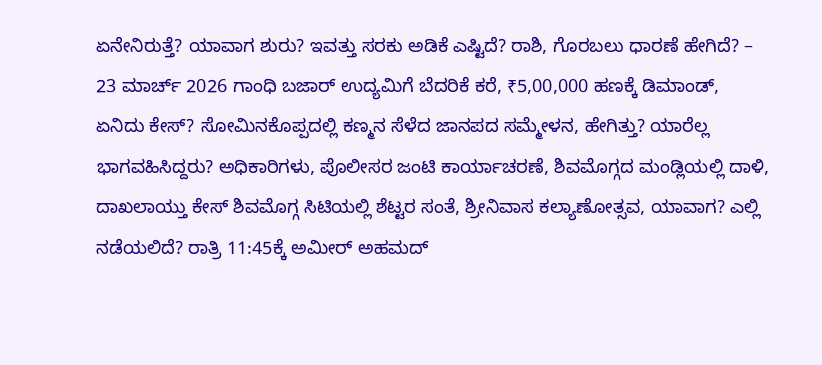ಏನೇನಿರುತ್ತೆ? ಯಾವಾಗ ಶುರು? ಇವತ್ತು ಸರಕು ಅಡಿಕೆ ಎಷ್ಟಿದೆ? ರಾಶಿ, ಗೊರಬಲು ಧಾರಣೆ ಹೇಗಿದೆ? – 23 ಮಾರ್ಚ್ 2026 ಗಾಂಧಿ ಬಜಾರ್ ಉದ್ಯಮಿಗೆ ಬೆದರಿಕೆ ಕರೆ, ₹5,00,000 ಹಣಕ್ಕೆ ಡಿಮಾಂಡ್, ಏನಿದು ಕೇಸ್? ಸೋಮಿನಕೊಪ್ಪದಲ್ಲಿ ಕಣ್ಮನ ಸೆಳೆದ ಜಾನಪದ ಸಮ್ಮೇಳನ, ಹೇಗಿತ್ತು? ಯಾರೆಲ್ಲ ಭಾಗವಹಿಸಿದ್ದರು? ಅಧಿಕಾರಿಗಳು, ಪೊಲೀಸರ ಜಂಟಿ ಕಾರ್ಯಾಚರಣೆ, ಶಿವಮೊಗ್ಗದ ಮಂಡ್ಲಿಯಲ್ಲಿ ದಾಳಿ, ದಾಖಲಾಯ್ತು ಕೇಸ್ ಶಿವಮೊಗ್ಗ ಸಿಟಿಯಲ್ಲಿ ಶೆಟ್ಟರ ಸಂತೆ, ಶ್ರೀನಿವಾಸ ಕಲ್ಯಾಣೋತ್ಸವ, ಯಾವಾಗ? ಎಲ್ಲಿ ನಡೆಯಲಿದೆ? ರಾತ್ರಿ 11:45ಕ್ಕೆ ಅಮೀರ್ ಅಹಮದ್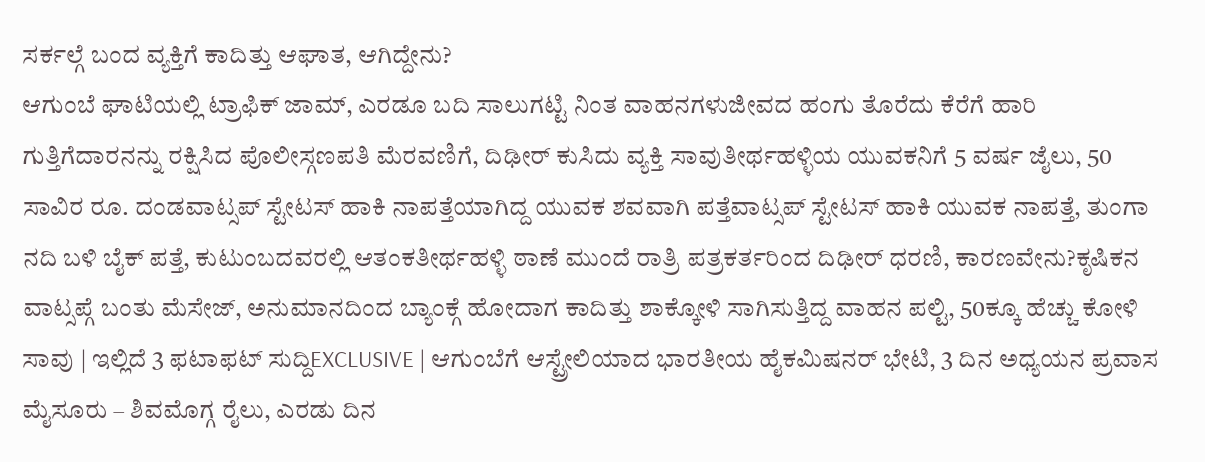ಸರ್ಕಲ್ಗೆ ಬಂದ ವ್ಯಕ್ತಿಗೆ ಕಾದಿತ್ತು ಆಘಾತ, ಆಗಿದ್ದೇನು?
ಆಗುಂಬೆ ಘಾಟಿಯಲ್ಲಿ ಟ್ರಾಫಿಕ್ ಜಾಮ್, ಎರಡೂ ಬದಿ ಸಾಲುಗಟ್ಟಿ ನಿಂತ ವಾಹನಗಳುಜೀವದ ಹಂಗು ತೊರೆದು ಕೆರೆಗೆ ಹಾರಿ ಗುತ್ತಿಗೆದಾರನನ್ನು ರಕ್ಷಿಸಿದ ಪೊಲೀಸ್ಗಣಪತಿ ಮೆರವಣಿಗೆ, ದಿಢೀರ್ ಕುಸಿದು ವ್ಯಕ್ತಿ ಸಾವುತೀರ್ಥಹಳ್ಳಿಯ ಯುವಕನಿಗೆ 5 ವರ್ಷ ಜೈಲು, 50 ಸಾವಿರ ರೂ. ದಂಡವಾಟ್ಸಪ್ ಸ್ಟೇಟಸ್ ಹಾಕಿ ನಾಪತ್ತೆಯಾಗಿದ್ದ ಯುವಕ ಶವವಾಗಿ ಪತ್ತೆವಾಟ್ಸಪ್ ಸ್ಟೇಟಸ್ ಹಾಕಿ ಯುವಕ ನಾಪತ್ತೆ, ತುಂಗಾ ನದಿ ಬಳಿ ಬೈಕ್ ಪತ್ತೆ, ಕುಟುಂಬದವರಲ್ಲಿ ಆತಂಕತೀರ್ಥಹಳ್ಳಿ ಠಾಣೆ ಮುಂದೆ ರಾತ್ರಿ ಪತ್ರಕರ್ತರಿಂದ ದಿಢೀರ್ ಧರಣಿ, ಕಾರಣವೇನು?ಕೃಷಿಕನ ವಾಟ್ಸಪ್ಗೆ ಬಂತು ಮೆಸೇಜ್, ಅನುಮಾನದಿಂದ ಬ್ಯಾಂಕ್ಗೆ ಹೋದಾಗ ಕಾದಿತ್ತು ಶಾಕ್ಕೋಳಿ ಸಾಗಿಸುತ್ತಿದ್ದ ವಾಹನ ಪಲ್ಟಿ, 50ಕ್ಕೂ ಹೆಚ್ಚು ಕೋಳಿ ಸಾವು | ಇಲ್ಲಿದೆ 3 ಫಟಾಫಟ್ ಸುದ್ದಿEXCLUSIVE | ಆಗುಂಬೆಗೆ ಆಸ್ಟ್ರೇಲಿಯಾದ ಭಾರತೀಯ ಹೈಕಮಿಷನರ್ ಭೇಟಿ, 3 ದಿನ ಅಧ್ಯಯನ ಪ್ರವಾಸ ಮೈಸೂರು – ಶಿವಮೊಗ್ಗ ರೈಲು, ಎರಡು ದಿನ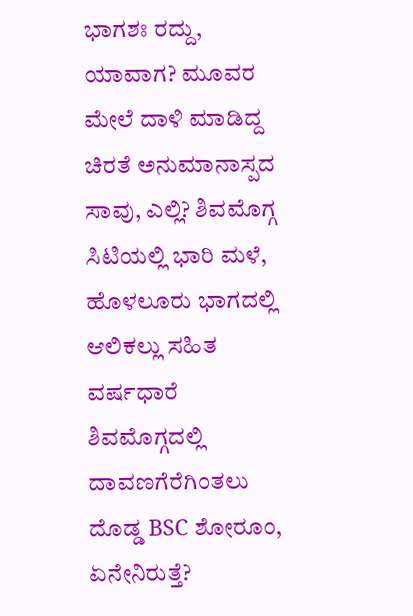ಭಾಗಶಃ ರದ್ದು, ಯಾವಾಗ? ಮೂವರ ಮೇಲೆ ದಾಳಿ ಮಾಡಿದ್ದ ಚಿರತೆ ಅನುಮಾನಾಸ್ಪದ ಸಾವು, ಎಲ್ಲಿ? ಶಿವಮೊಗ್ಗ ಸಿಟಿಯಲ್ಲಿ ಭಾರಿ ಮಳೆ, ಹೊಳಲೂರು ಭಾಗದಲ್ಲಿ ಆಲಿಕಲ್ಲು ಸಹಿತ ವರ್ಷಧಾರೆ ಶಿವಮೊಗ್ಗದಲ್ಲಿ ದಾವಣಗೆರೆಗಿಂತಲು ದೊಡ್ಡ BSC ಶೋರೂಂ, ಏನೇನಿರುತ್ತೆ?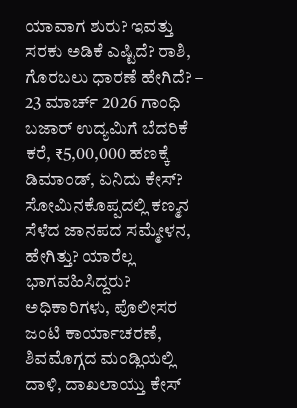ಯಾವಾಗ ಶುರು? ಇವತ್ತು ಸರಕು ಅಡಿಕೆ ಎಷ್ಟಿದೆ? ರಾಶಿ, ಗೊರಬಲು ಧಾರಣೆ ಹೇಗಿದೆ? – 23 ಮಾರ್ಚ್ 2026 ಗಾಂಧಿ ಬಜಾರ್ ಉದ್ಯಮಿಗೆ ಬೆದರಿಕೆ ಕರೆ, ₹5,00,000 ಹಣಕ್ಕೆ ಡಿಮಾಂಡ್, ಏನಿದು ಕೇಸ್? ಸೋಮಿನಕೊಪ್ಪದಲ್ಲಿ ಕಣ್ಮನ ಸೆಳೆದ ಜಾನಪದ ಸಮ್ಮೇಳನ, ಹೇಗಿತ್ತು? ಯಾರೆಲ್ಲ ಭಾಗವಹಿಸಿದ್ದರು? ಅಧಿಕಾರಿಗಳು, ಪೊಲೀಸರ ಜಂಟಿ ಕಾರ್ಯಾಚರಣೆ, ಶಿವಮೊಗ್ಗದ ಮಂಡ್ಲಿಯಲ್ಲಿ ದಾಳಿ, ದಾಖಲಾಯ್ತು ಕೇಸ್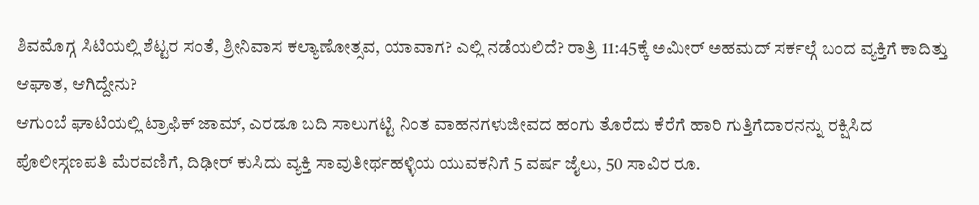ಶಿವಮೊಗ್ಗ ಸಿಟಿಯಲ್ಲಿ ಶೆಟ್ಟರ ಸಂತೆ, ಶ್ರೀನಿವಾಸ ಕಲ್ಯಾಣೋತ್ಸವ, ಯಾವಾಗ? ಎಲ್ಲಿ ನಡೆಯಲಿದೆ? ರಾತ್ರಿ 11:45ಕ್ಕೆ ಅಮೀರ್ ಅಹಮದ್ ಸರ್ಕಲ್ಗೆ ಬಂದ ವ್ಯಕ್ತಿಗೆ ಕಾದಿತ್ತು ಆಘಾತ, ಆಗಿದ್ದೇನು?
ಆಗುಂಬೆ ಘಾಟಿಯಲ್ಲಿ ಟ್ರಾಫಿಕ್ ಜಾಮ್, ಎರಡೂ ಬದಿ ಸಾಲುಗಟ್ಟಿ ನಿಂತ ವಾಹನಗಳುಜೀವದ ಹಂಗು ತೊರೆದು ಕೆರೆಗೆ ಹಾರಿ ಗುತ್ತಿಗೆದಾರನನ್ನು ರಕ್ಷಿಸಿದ ಪೊಲೀಸ್ಗಣಪತಿ ಮೆರವಣಿಗೆ, ದಿಢೀರ್ ಕುಸಿದು ವ್ಯಕ್ತಿ ಸಾವುತೀರ್ಥಹಳ್ಳಿಯ ಯುವಕನಿಗೆ 5 ವರ್ಷ ಜೈಲು, 50 ಸಾವಿರ ರೂ.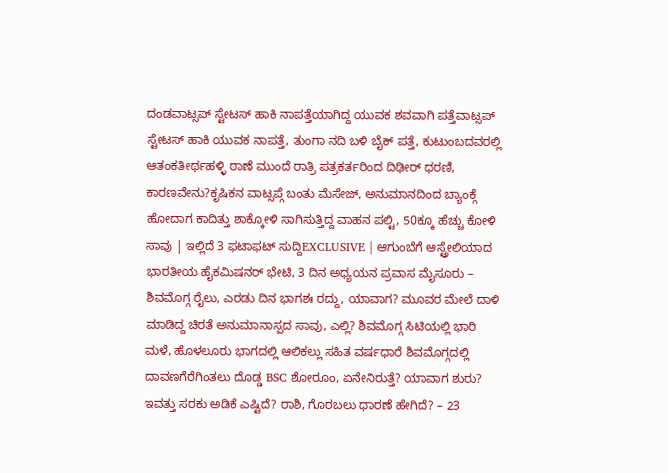ದಂಡವಾಟ್ಸಪ್ ಸ್ಟೇಟಸ್ ಹಾಕಿ ನಾಪತ್ತೆಯಾಗಿದ್ದ ಯುವಕ ಶವವಾಗಿ ಪತ್ತೆವಾಟ್ಸಪ್ ಸ್ಟೇಟಸ್ ಹಾಕಿ ಯುವಕ ನಾಪತ್ತೆ, ತುಂಗಾ ನದಿ ಬಳಿ ಬೈಕ್ ಪತ್ತೆ, ಕುಟುಂಬದವರಲ್ಲಿ ಆತಂಕತೀರ್ಥಹಳ್ಳಿ ಠಾಣೆ ಮುಂದೆ ರಾತ್ರಿ ಪತ್ರಕರ್ತರಿಂದ ದಿಢೀರ್ ಧರಣಿ, ಕಾರಣವೇನು?ಕೃಷಿಕನ ವಾಟ್ಸಪ್ಗೆ ಬಂತು ಮೆಸೇಜ್, ಅನುಮಾನದಿಂದ ಬ್ಯಾಂಕ್ಗೆ ಹೋದಾಗ ಕಾದಿತ್ತು ಶಾಕ್ಕೋಳಿ ಸಾಗಿಸುತ್ತಿದ್ದ ವಾಹನ ಪಲ್ಟಿ, 50ಕ್ಕೂ ಹೆಚ್ಚು ಕೋಳಿ ಸಾವು | ಇಲ್ಲಿದೆ 3 ಫಟಾಫಟ್ ಸುದ್ದಿEXCLUSIVE | ಆಗುಂಬೆಗೆ ಆಸ್ಟ್ರೇಲಿಯಾದ ಭಾರತೀಯ ಹೈಕಮಿಷನರ್ ಭೇಟಿ, 3 ದಿನ ಅಧ್ಯಯನ ಪ್ರವಾಸ ಮೈಸೂರು – ಶಿವಮೊಗ್ಗ ರೈಲು, ಎರಡು ದಿನ ಭಾಗಶಃ ರದ್ದು, ಯಾವಾಗ? ಮೂವರ ಮೇಲೆ ದಾಳಿ ಮಾಡಿದ್ದ ಚಿರತೆ ಅನುಮಾನಾಸ್ಪದ ಸಾವು, ಎಲ್ಲಿ? ಶಿವಮೊಗ್ಗ ಸಿಟಿಯಲ್ಲಿ ಭಾರಿ ಮಳೆ, ಹೊಳಲೂರು ಭಾಗದಲ್ಲಿ ಆಲಿಕಲ್ಲು ಸಹಿತ ವರ್ಷಧಾರೆ ಶಿವಮೊಗ್ಗದಲ್ಲಿ ದಾವಣಗೆರೆಗಿಂತಲು ದೊಡ್ಡ BSC ಶೋರೂಂ, ಏನೇನಿರುತ್ತೆ? ಯಾವಾಗ ಶುರು? ಇವತ್ತು ಸರಕು ಅಡಿಕೆ ಎಷ್ಟಿದೆ? ರಾಶಿ, ಗೊರಬಲು ಧಾರಣೆ ಹೇಗಿದೆ? – 23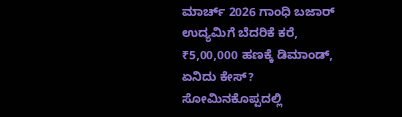ಮಾರ್ಚ್ 2026 ಗಾಂಧಿ ಬಜಾರ್ ಉದ್ಯಮಿಗೆ ಬೆದರಿಕೆ ಕರೆ, ₹5,00,000 ಹಣಕ್ಕೆ ಡಿಮಾಂಡ್, ಏನಿದು ಕೇಸ್? ಸೋಮಿನಕೊಪ್ಪದಲ್ಲಿ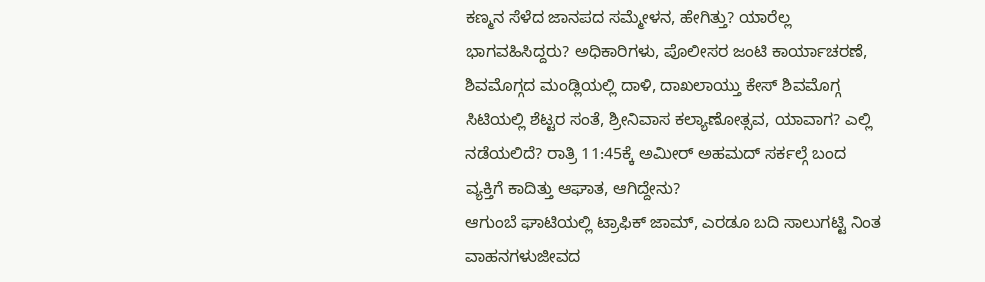ಕಣ್ಮನ ಸೆಳೆದ ಜಾನಪದ ಸಮ್ಮೇಳನ, ಹೇಗಿತ್ತು? ಯಾರೆಲ್ಲ ಭಾಗವಹಿಸಿದ್ದರು? ಅಧಿಕಾರಿಗಳು, ಪೊಲೀಸರ ಜಂಟಿ ಕಾರ್ಯಾಚರಣೆ, ಶಿವಮೊಗ್ಗದ ಮಂಡ್ಲಿಯಲ್ಲಿ ದಾಳಿ, ದಾಖಲಾಯ್ತು ಕೇಸ್ ಶಿವಮೊಗ್ಗ ಸಿಟಿಯಲ್ಲಿ ಶೆಟ್ಟರ ಸಂತೆ, ಶ್ರೀನಿವಾಸ ಕಲ್ಯಾಣೋತ್ಸವ, ಯಾವಾಗ? ಎಲ್ಲಿ ನಡೆಯಲಿದೆ? ರಾತ್ರಿ 11:45ಕ್ಕೆ ಅಮೀರ್ ಅಹಮದ್ ಸರ್ಕಲ್ಗೆ ಬಂದ ವ್ಯಕ್ತಿಗೆ ಕಾದಿತ್ತು ಆಘಾತ, ಆಗಿದ್ದೇನು?
ಆಗುಂಬೆ ಘಾಟಿಯಲ್ಲಿ ಟ್ರಾಫಿಕ್ ಜಾಮ್, ಎರಡೂ ಬದಿ ಸಾಲುಗಟ್ಟಿ ನಿಂತ ವಾಹನಗಳುಜೀವದ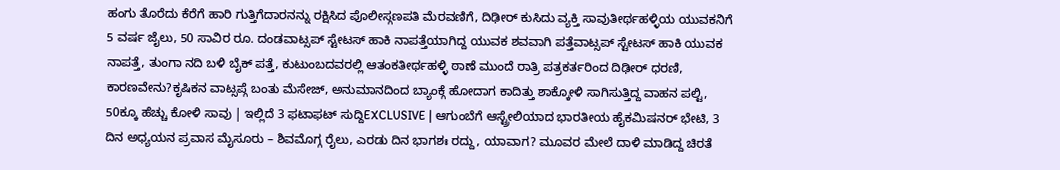ಹಂಗು ತೊರೆದು ಕೆರೆಗೆ ಹಾರಿ ಗುತ್ತಿಗೆದಾರನನ್ನು ರಕ್ಷಿಸಿದ ಪೊಲೀಸ್ಗಣಪತಿ ಮೆರವಣಿಗೆ, ದಿಢೀರ್ ಕುಸಿದು ವ್ಯಕ್ತಿ ಸಾವುತೀರ್ಥಹಳ್ಳಿಯ ಯುವಕನಿಗೆ 5 ವರ್ಷ ಜೈಲು, 50 ಸಾವಿರ ರೂ. ದಂಡವಾಟ್ಸಪ್ ಸ್ಟೇಟಸ್ ಹಾಕಿ ನಾಪತ್ತೆಯಾಗಿದ್ದ ಯುವಕ ಶವವಾಗಿ ಪತ್ತೆವಾಟ್ಸಪ್ ಸ್ಟೇಟಸ್ ಹಾಕಿ ಯುವಕ ನಾಪತ್ತೆ, ತುಂಗಾ ನದಿ ಬಳಿ ಬೈಕ್ ಪತ್ತೆ, ಕುಟುಂಬದವರಲ್ಲಿ ಆತಂಕತೀರ್ಥಹಳ್ಳಿ ಠಾಣೆ ಮುಂದೆ ರಾತ್ರಿ ಪತ್ರಕರ್ತರಿಂದ ದಿಢೀರ್ ಧರಣಿ, ಕಾರಣವೇನು?ಕೃಷಿಕನ ವಾಟ್ಸಪ್ಗೆ ಬಂತು ಮೆಸೇಜ್, ಅನುಮಾನದಿಂದ ಬ್ಯಾಂಕ್ಗೆ ಹೋದಾಗ ಕಾದಿತ್ತು ಶಾಕ್ಕೋಳಿ ಸಾಗಿಸುತ್ತಿದ್ದ ವಾಹನ ಪಲ್ಟಿ, 50ಕ್ಕೂ ಹೆಚ್ಚು ಕೋಳಿ ಸಾವು | ಇಲ್ಲಿದೆ 3 ಫಟಾಫಟ್ ಸುದ್ದಿEXCLUSIVE | ಆಗುಂಬೆಗೆ ಆಸ್ಟ್ರೇಲಿಯಾದ ಭಾರತೀಯ ಹೈಕಮಿಷನರ್ ಭೇಟಿ, 3 ದಿನ ಅಧ್ಯಯನ ಪ್ರವಾಸ ಮೈಸೂರು – ಶಿವಮೊಗ್ಗ ರೈಲು, ಎರಡು ದಿನ ಭಾಗಶಃ ರದ್ದು, ಯಾವಾಗ? ಮೂವರ ಮೇಲೆ ದಾಳಿ ಮಾಡಿದ್ದ ಚಿರತೆ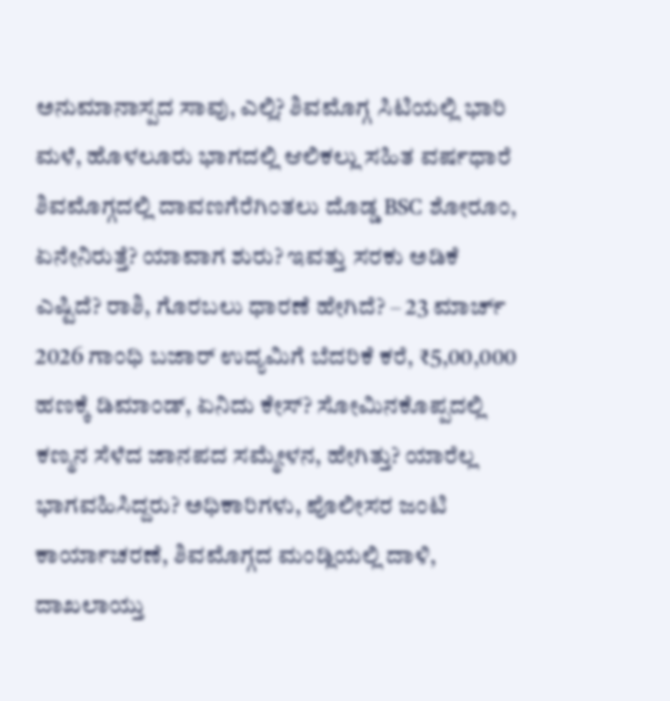ಅನುಮಾನಾಸ್ಪದ ಸಾವು, ಎಲ್ಲಿ? ಶಿವಮೊಗ್ಗ ಸಿಟಿಯಲ್ಲಿ ಭಾರಿ ಮಳೆ, ಹೊಳಲೂರು ಭಾಗದಲ್ಲಿ ಆಲಿಕಲ್ಲು ಸಹಿತ ವರ್ಷಧಾರೆ ಶಿವಮೊಗ್ಗದಲ್ಲಿ ದಾವಣಗೆರೆಗಿಂತಲು ದೊಡ್ಡ BSC ಶೋರೂಂ, ಏನೇನಿರುತ್ತೆ? ಯಾವಾಗ ಶುರು? ಇವತ್ತು ಸರಕು ಅಡಿಕೆ ಎಷ್ಟಿದೆ? ರಾಶಿ, ಗೊರಬಲು ಧಾರಣೆ ಹೇಗಿದೆ? – 23 ಮಾರ್ಚ್ 2026 ಗಾಂಧಿ ಬಜಾರ್ ಉದ್ಯಮಿಗೆ ಬೆದರಿಕೆ ಕರೆ, ₹5,00,000 ಹಣಕ್ಕೆ ಡಿಮಾಂಡ್, ಏನಿದು ಕೇಸ್? ಸೋಮಿನಕೊಪ್ಪದಲ್ಲಿ ಕಣ್ಮನ ಸೆಳೆದ ಜಾನಪದ ಸಮ್ಮೇಳನ, ಹೇಗಿತ್ತು? ಯಾರೆಲ್ಲ ಭಾಗವಹಿಸಿದ್ದರು? ಅಧಿಕಾರಿಗಳು, ಪೊಲೀಸರ ಜಂಟಿ ಕಾರ್ಯಾಚರಣೆ, ಶಿವಮೊಗ್ಗದ ಮಂಡ್ಲಿಯಲ್ಲಿ ದಾಳಿ, ದಾಖಲಾಯ್ತು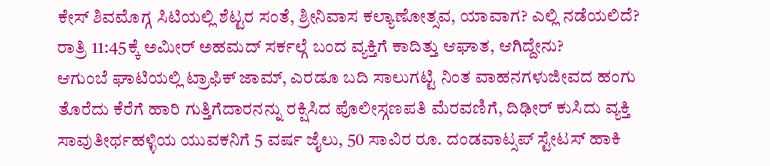ಕೇಸ್ ಶಿವಮೊಗ್ಗ ಸಿಟಿಯಲ್ಲಿ ಶೆಟ್ಟರ ಸಂತೆ, ಶ್ರೀನಿವಾಸ ಕಲ್ಯಾಣೋತ್ಸವ, ಯಾವಾಗ? ಎಲ್ಲಿ ನಡೆಯಲಿದೆ? ರಾತ್ರಿ 11:45ಕ್ಕೆ ಅಮೀರ್ ಅಹಮದ್ ಸರ್ಕಲ್ಗೆ ಬಂದ ವ್ಯಕ್ತಿಗೆ ಕಾದಿತ್ತು ಆಘಾತ, ಆಗಿದ್ದೇನು?
ಆಗುಂಬೆ ಘಾಟಿಯಲ್ಲಿ ಟ್ರಾಫಿಕ್ ಜಾಮ್, ಎರಡೂ ಬದಿ ಸಾಲುಗಟ್ಟಿ ನಿಂತ ವಾಹನಗಳುಜೀವದ ಹಂಗು ತೊರೆದು ಕೆರೆಗೆ ಹಾರಿ ಗುತ್ತಿಗೆದಾರನನ್ನು ರಕ್ಷಿಸಿದ ಪೊಲೀಸ್ಗಣಪತಿ ಮೆರವಣಿಗೆ, ದಿಢೀರ್ ಕುಸಿದು ವ್ಯಕ್ತಿ ಸಾವುತೀರ್ಥಹಳ್ಳಿಯ ಯುವಕನಿಗೆ 5 ವರ್ಷ ಜೈಲು, 50 ಸಾವಿರ ರೂ. ದಂಡವಾಟ್ಸಪ್ ಸ್ಟೇಟಸ್ ಹಾಕಿ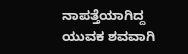ನಾಪತ್ತೆಯಾಗಿದ್ದ ಯುವಕ ಶವವಾಗಿ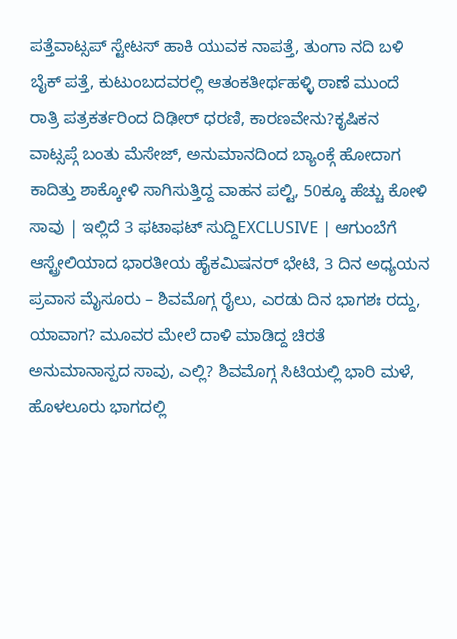ಪತ್ತೆವಾಟ್ಸಪ್ ಸ್ಟೇಟಸ್ ಹಾಕಿ ಯುವಕ ನಾಪತ್ತೆ, ತುಂಗಾ ನದಿ ಬಳಿ ಬೈಕ್ ಪತ್ತೆ, ಕುಟುಂಬದವರಲ್ಲಿ ಆತಂಕತೀರ್ಥಹಳ್ಳಿ ಠಾಣೆ ಮುಂದೆ ರಾತ್ರಿ ಪತ್ರಕರ್ತರಿಂದ ದಿಢೀರ್ ಧರಣಿ, ಕಾರಣವೇನು?ಕೃಷಿಕನ ವಾಟ್ಸಪ್ಗೆ ಬಂತು ಮೆಸೇಜ್, ಅನುಮಾನದಿಂದ ಬ್ಯಾಂಕ್ಗೆ ಹೋದಾಗ ಕಾದಿತ್ತು ಶಾಕ್ಕೋಳಿ ಸಾಗಿಸುತ್ತಿದ್ದ ವಾಹನ ಪಲ್ಟಿ, 50ಕ್ಕೂ ಹೆಚ್ಚು ಕೋಳಿ ಸಾವು | ಇಲ್ಲಿದೆ 3 ಫಟಾಫಟ್ ಸುದ್ದಿEXCLUSIVE | ಆಗುಂಬೆಗೆ ಆಸ್ಟ್ರೇಲಿಯಾದ ಭಾರತೀಯ ಹೈಕಮಿಷನರ್ ಭೇಟಿ, 3 ದಿನ ಅಧ್ಯಯನ ಪ್ರವಾಸ ಮೈಸೂರು – ಶಿವಮೊಗ್ಗ ರೈಲು, ಎರಡು ದಿನ ಭಾಗಶಃ ರದ್ದು, ಯಾವಾಗ? ಮೂವರ ಮೇಲೆ ದಾಳಿ ಮಾಡಿದ್ದ ಚಿರತೆ ಅನುಮಾನಾಸ್ಪದ ಸಾವು, ಎಲ್ಲಿ? ಶಿವಮೊಗ್ಗ ಸಿಟಿಯಲ್ಲಿ ಭಾರಿ ಮಳೆ, ಹೊಳಲೂರು ಭಾಗದಲ್ಲಿ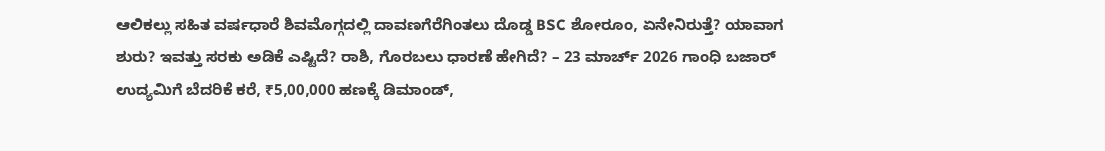ಆಲಿಕಲ್ಲು ಸಹಿತ ವರ್ಷಧಾರೆ ಶಿವಮೊಗ್ಗದಲ್ಲಿ ದಾವಣಗೆರೆಗಿಂತಲು ದೊಡ್ಡ BSC ಶೋರೂಂ, ಏನೇನಿರುತ್ತೆ? ಯಾವಾಗ ಶುರು? ಇವತ್ತು ಸರಕು ಅಡಿಕೆ ಎಷ್ಟಿದೆ? ರಾಶಿ, ಗೊರಬಲು ಧಾರಣೆ ಹೇಗಿದೆ? – 23 ಮಾರ್ಚ್ 2026 ಗಾಂಧಿ ಬಜಾರ್ ಉದ್ಯಮಿಗೆ ಬೆದರಿಕೆ ಕರೆ, ₹5,00,000 ಹಣಕ್ಕೆ ಡಿಮಾಂಡ್,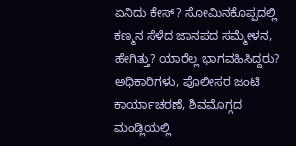ಏನಿದು ಕೇಸ್? ಸೋಮಿನಕೊಪ್ಪದಲ್ಲಿ ಕಣ್ಮನ ಸೆಳೆದ ಜಾನಪದ ಸಮ್ಮೇಳನ, ಹೇಗಿತ್ತು? ಯಾರೆಲ್ಲ ಭಾಗವಹಿಸಿದ್ದರು? ಅಧಿಕಾರಿಗಳು, ಪೊಲೀಸರ ಜಂಟಿ ಕಾರ್ಯಾಚರಣೆ, ಶಿವಮೊಗ್ಗದ ಮಂಡ್ಲಿಯಲ್ಲಿ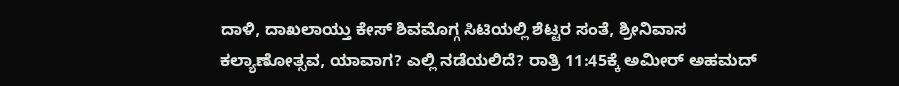ದಾಳಿ, ದಾಖಲಾಯ್ತು ಕೇಸ್ ಶಿವಮೊಗ್ಗ ಸಿಟಿಯಲ್ಲಿ ಶೆಟ್ಟರ ಸಂತೆ, ಶ್ರೀನಿವಾಸ ಕಲ್ಯಾಣೋತ್ಸವ, ಯಾವಾಗ? ಎಲ್ಲಿ ನಡೆಯಲಿದೆ? ರಾತ್ರಿ 11:45ಕ್ಕೆ ಅಮೀರ್ ಅಹಮದ್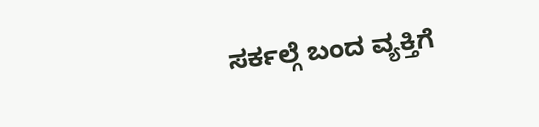ಸರ್ಕಲ್ಗೆ ಬಂದ ವ್ಯಕ್ತಿಗೆ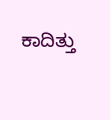ಕಾದಿತ್ತು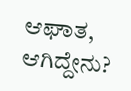ಆಘಾತ, ಆಗಿದ್ದೇನು?